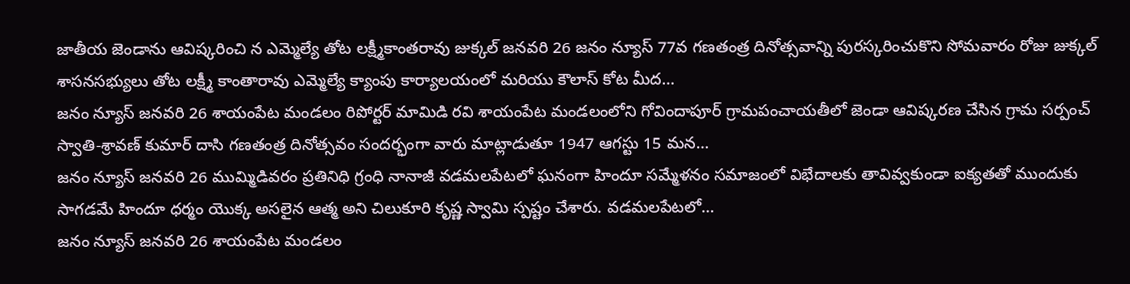జాతీయ జెండాను ఆవిష్కరించి న ఎమ్మెల్యే తోట లక్ష్మీకాంతరావు జుక్కల్ జనవరి 26 జనం న్యూస్ 77వ గణతంత్ర దినోత్సవాన్ని పురస్కరించుకొని సోమవారం రోజు జుక్కల్ శాసనసభ్యులు తోట లక్ష్మీ కాంతారావు ఎమ్మెల్యే క్యాంపు కార్యాలయంలో మరియు కౌలాస్ కోట మీద…
జనం న్యూస్ జనవరి 26 శాయంపేట మండలం రిపోర్టర్ మామిడి రవి శాయంపేట మండలంలోని గోవిందాపూర్ గ్రామపంచాయతీలో జెండా ఆవిష్కరణ చేసిన గ్రామ సర్పంచ్ స్వాతి-శ్రావణ్ కుమార్ దాసి గణతంత్ర దినోత్సవం సందర్భంగా వారు మాట్లాడుతూ 1947 ఆగస్టు 15 మన…
జనం న్యూస్ జనవరి 26 ముమ్మిడివరం ప్రతినిధి గ్రంధి నానాజీ వడమలపేటలో ఘనంగా హిందూ సమ్మేళనం సమాజంలో విభేదాలకు తావివ్వకుండా ఐక్యతతో ముందుకు సాగడమే హిందూ ధర్మం యొక్క అసలైన ఆత్మ అని చిలుకూరి కృష్ణ స్వామి స్పష్టం చేశారు. వడమలపేటలో…
జనం న్యూస్ జనవరి 26 శాయంపేట మండలం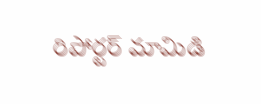రిపోర్టర్ మామిడి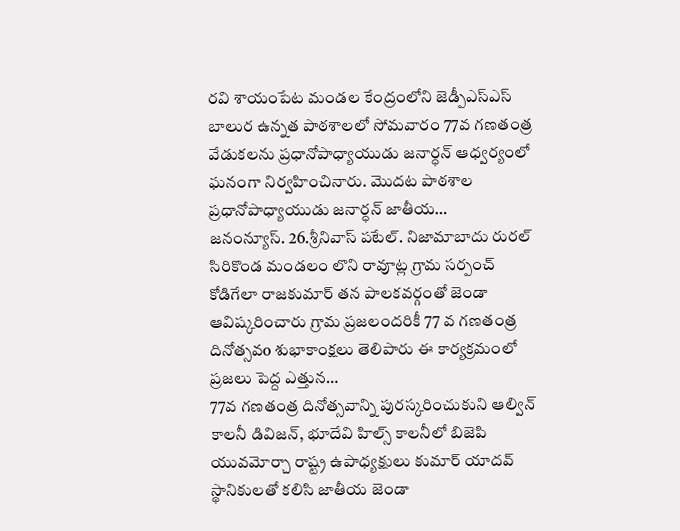రవి శాయంపేట మండల కేంద్రంలోని జెడ్పీఎస్ఎస్ బాలుర ఉన్నత పాఠశాలలో సోమవారం 77వ గణతంత్ర వేడుకలను ప్రధానోపాధ్యాయుడు జనార్ధన్ ఆధ్వర్యంలో ఘనంగా నిర్వహించినారు. మొదట పాఠశాల ప్రధానోపాధ్యాయుడు జనార్ధన్ జాతీయ…
జనంన్యూస్. 26.శ్రీనివాస్ పటేల్. నిజామాబాదు రురల్ సిరికొండ మండలం లొని రావూట్ల గ్రామ సర్పంచ్ కోడిగేలా రాజకుమార్ తన పాలకవర్గంతో జెండా ఆవిష్కరించారు గ్రామ ప్రజలందరికీ 77 వ గణతంత్ర దినోత్సవo శుభాకాంక్షలు తెలిపారు ఈ కార్యక్రమంలో ప్రజలు పెద్ద ఎత్తున…
77వ గణతంత్ర దినోత్సవాన్ని పురస్కరించుకుని ఆల్విన్ కాలనీ డివిజన్, భూదేవి హిల్స్ కాలనీలో బిజెపి యువమోర్చా రాష్ట్ర ఉపాధ్యక్షులు కుమార్ యాదవ్ స్థానికులతో కలిసి జాతీయ జెండా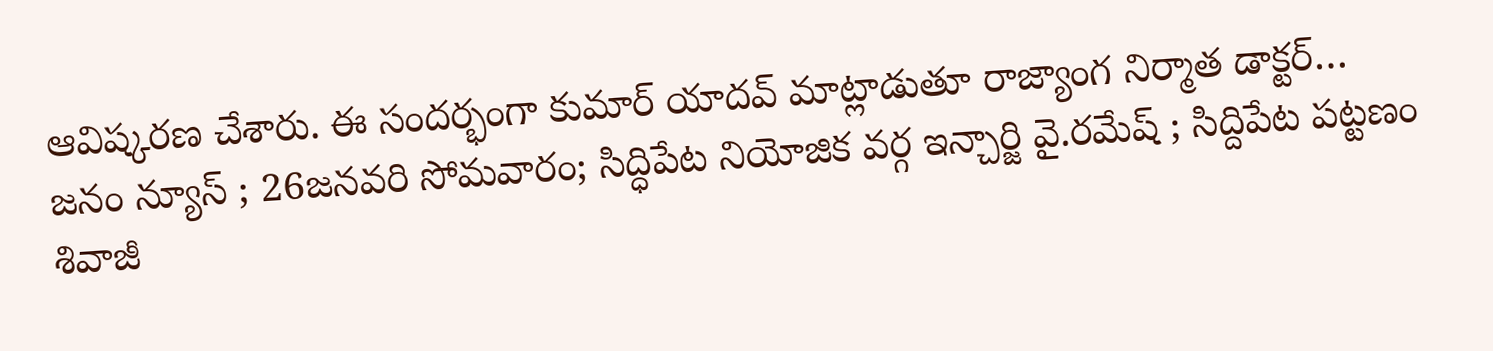ఆవిష్కరణ చేశారు. ఈ సందర్భంగా కుమార్ యాదవ్ మాట్లాడుతూ రాజ్యాంగ నిర్మాత డాక్టర్…
జనం న్యూస్ ; 26జనవరి సోమవారం; సిద్ధిపేట నియోజిక వర్గ ఇన్చార్జి వై.రమేష్ ; సిద్దిపేట పట్టణం శివాజీ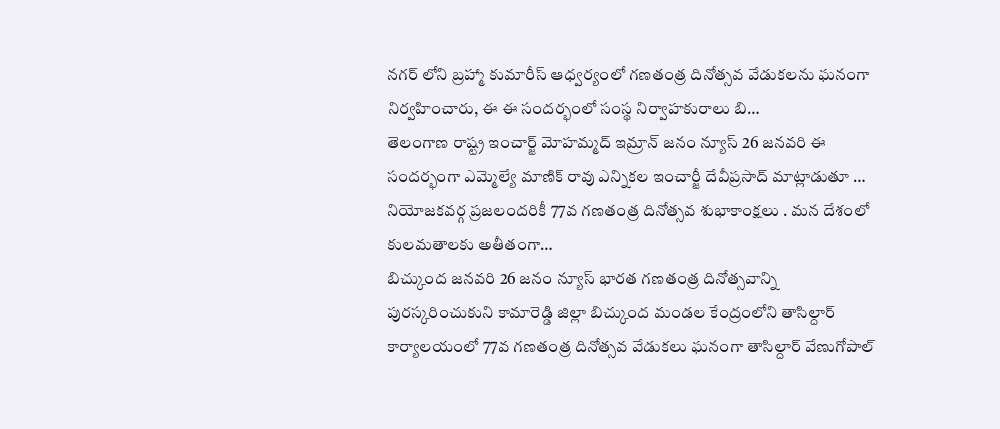నగర్ లోని బ్రహ్మా కుమారీస్ ఆధ్వర్యంలో గణతంత్ర దినోత్సవ వేడుకలను ఘనంగా నిర్వహించారు, ఈ ఈ సందర్భంలో సంస్థ నిర్వాహకురాలు బి…
తెలంగాణ రాష్ట్ర ఇంచార్జ్ మోహమ్మద్ ఇమ్రాన్ జనం న్యూస్ 26 జనవరి ఈ సందర్భంగా ఎమ్మెల్యే మాణిక్ రావు ఎన్నికల ఇంచార్జీ దేవీప్రసాద్ మాట్లాడుతూ … నియోజకవర్గ ప్రజలందరికీ 77వ గణతంత్ర దినోత్సవ శుభాకాంక్షలు . మన దేశంలో కులమతాలకు అతీతంగా…
బిచ్కుంద జనవరి 26 జనం న్యూస్ భారత గణతంత్ర దినోత్సవాన్ని పురస్కరించుకుని కామారెడ్డి జిల్లా బిచ్కుంద మండల కేంద్రంలోని తాసిల్దార్ కార్యాలయంలో 77వ గణతంత్ర దినోత్సవ వేడుకలు ఘనంగా తాసిల్దార్ వేణుగోపాల్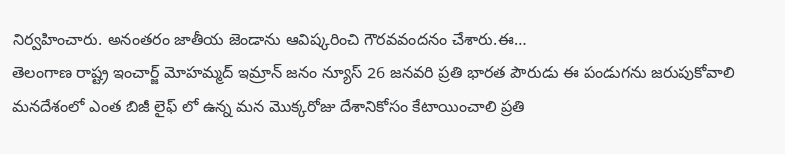నిర్వహించారు. అనంతరం జాతీయ జెండాను ఆవిష్కరించి గౌరవవందనం చేశారు.ఈ…
తెలంగాణ రాష్ట్ర ఇంచార్జ్ మోహమ్మద్ ఇమ్రాన్ జనం న్యూస్ 26 జనవరి ప్రతి భారత పౌరుడు ఈ పండుగను జరుపుకోవాలి మనదేశంలో ఎంత బిజీ లైఫ్ లో ఉన్న మన మొక్కరోజు దేశానికోసం కేటాయించాలి ప్రతి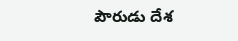పౌరుడు దేశ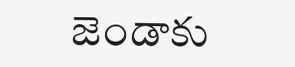జెండాకు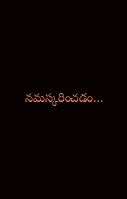నమస్కరించడం…